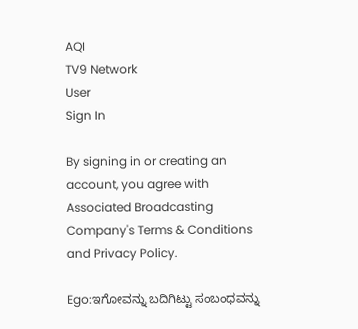AQI
TV9 Network
User
Sign In

By signing in or creating an account, you agree with Associated Broadcasting Company's Terms & Conditions and Privacy Policy.

Ego:ಇಗೋವನ್ನು ಬದಿಗಿಟ್ಟು ಸಂಬಂಧವನ್ನು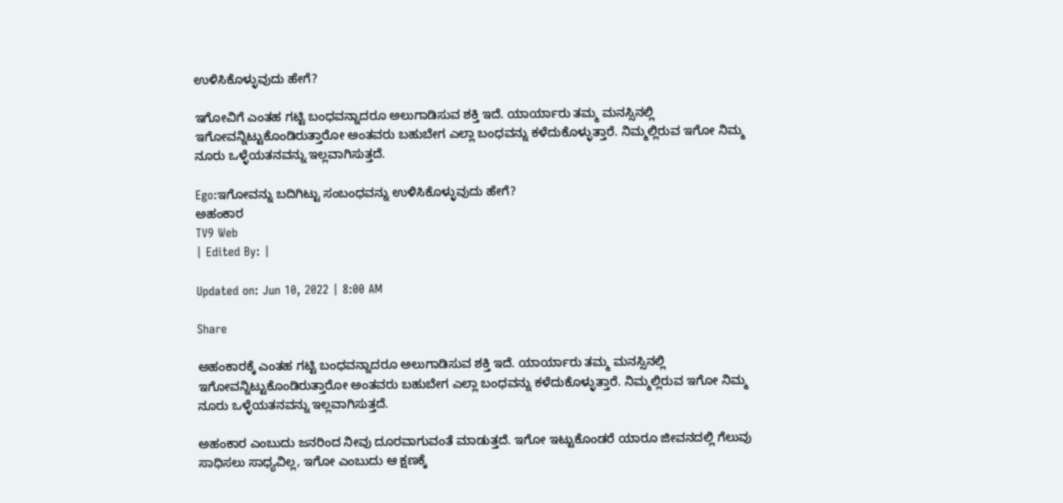ಉಳಿಸಿಕೊಳ್ಳುವುದು ಹೇಗೆ?

ಇಗೋವಿಗೆ ಎಂತಹ ಗಟ್ಟಿ ಬಂಧವನ್ನಾದರೂ ಅಲುಗಾಡಿಸುವ ಶಕ್ತಿ ಇದೆ. ಯಾರ್ಯಾರು ತಮ್ಮ ಮನಸ್ಸಿನಲ್ಲಿ ಇಗೋವನ್ನಿಟ್ಟುಕೊಂಡಿರುತ್ತಾರೋ ಅಂತವರು ಬಹುಬೇಗ ಎಲ್ಲಾ ಬಂಧವನ್ನು ಕಳೆದುಕೊಳ್ಳುತ್ತಾರೆ. ನಿಮ್ಮಲ್ಲಿರುವ ಇಗೋ ನಿಮ್ಮ ನೂರು ಒಳ್ಳೆಯತನವನ್ನು ಇಲ್ಲವಾಗಿಸುತ್ತದೆ.

Ego:ಇಗೋವನ್ನು ಬದಿಗಿಟ್ಟು ಸಂಬಂಧವನ್ನು ಉಳಿಸಿಕೊಳ್ಳುವುದು ಹೇಗೆ?
ಅಹಂಕಾರ
TV9 Web
| Edited By: |

Updated on: Jun 10, 2022 | 8:00 AM

Share

ಅಹಂಕಾರಕ್ಕೆ ಎಂತಹ ಗಟ್ಟಿ ಬಂಧವನ್ನಾದರೂ ಅಲುಗಾಡಿಸುವ ಶಕ್ತಿ ಇದೆ. ಯಾರ್ಯಾರು ತಮ್ಮ ಮನಸ್ಸಿನಲ್ಲಿ ಇಗೋವನ್ನಿಟ್ಟುಕೊಂಡಿರುತ್ತಾರೋ ಅಂತವರು ಬಹುಬೇಗ ಎಲ್ಲಾ ಬಂಧವನ್ನು ಕಳೆದುಕೊಳ್ಳುತ್ತಾರೆ. ನಿಮ್ಮಲ್ಲಿರುವ ಇಗೋ ನಿಮ್ಮ ನೂರು ಒಳ್ಳೆಯತನವನ್ನು ಇಲ್ಲವಾಗಿಸುತ್ತದೆ.

ಅಹಂಕಾರ ಎಂಬುದು ಜನರಿಂದ ನೀವು ದೂರವಾಗುವಂತೆ ಮಾಡುತ್ತದೆ. ಇಗೋ ಇಟ್ಟುಕೊಂಡರೆ ಯಾರೂ ಜೀವನದಲ್ಲಿ ಗೆಲುವು ಸಾಧಿಸಲು ಸಾಧ್ಯವಿಲ್ಲ, ಇಗೋ ಎಂಬುದು ಆ ಕ್ಷಣಕ್ಕೆ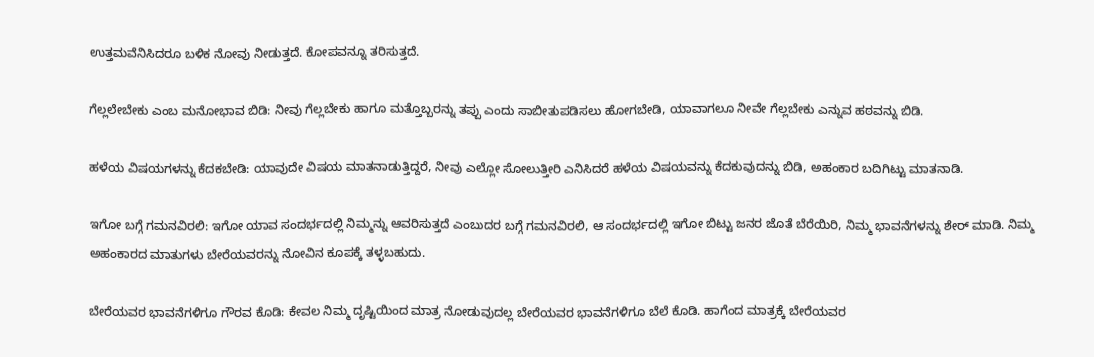ಉತ್ತಮವೆನಿಸಿದರೂ ಬಳಿಕ ನೋವು ನೀಡುತ್ತದೆ. ಕೋಪವನ್ನೂ ತರಿಸುತ್ತದೆ.

ಗೆಲ್ಲಲೇಬೇಕು ಎಂಬ ಮನೋಭಾವ ಬಿಡಿ: ನೀವು ಗೆಲ್ಲಬೇಕು ಹಾಗೂ ಮತ್ತೊಬ್ಬರನ್ನು ತಪ್ಪು ಎಂದು ಸಾಬೀತುಪಡಿಸಲು ಹೋಗಬೇಡಿ, ಯಾವಾಗಲೂ ನೀವೇ ಗೆಲ್ಲಬೇಕು ಎನ್ನುವ ಹಠವನ್ನು ಬಿಡಿ.

ಹಳೆಯ ವಿಷಯಗಳನ್ನು ಕೆದಕಬೇಡಿ: ಯಾವುದೇ ವಿಷಯ ಮಾತನಾಡುತ್ತಿದ್ದರೆ, ನೀವು ಎಲ್ಲೋ ಸೋಲುತ್ತೀರಿ ಎನಿಸಿದರೆ ಹಳೆಯ ವಿಷಯವನ್ನು ಕೆದಕುವುದನ್ನು ಬಿಡಿ, ಅಹಂಕಾರ ಬದಿಗಿಟ್ಟು ಮಾತನಾಡಿ.

ಇಗೋ ಬಗ್ಗೆ ಗಮನವಿರಲಿ: ಇಗೋ ಯಾವ ಸಂದರ್ಭದಲ್ಲಿ ನಿಮ್ಮನ್ನು ಆವರಿಸುತ್ತದೆ ಎಂಬುದರ ಬಗ್ಗೆ ಗಮನವಿರಲಿ, ಆ ಸಂದರ್ಭದಲ್ಲಿ ಇಗೋ ಬಿಟ್ಟು ಜನರ ಜೊತೆ ಬೆರೆಯಿರಿ, ನಿಮ್ಮ ಭಾವನೆಗಳನ್ನು ಶೇರ್ ಮಾಡಿ. ನಿಮ್ಮ ಅಹಂಕಾರದ ಮಾತುಗಳು ಬೇರೆಯವರನ್ನು ನೋವಿನ ಕೂಪಕ್ಕೆ ತಳ್ಳಬಹುದು.

ಬೇರೆಯವರ ಭಾವನೆಗಳಿಗೂ ಗೌರವ ಕೊಡಿ: ಕೇವಲ ನಿಮ್ಮ ದೃಷ್ಟಿಯಿಂದ ಮಾತ್ರ ನೋಡುವುದಲ್ಲ ಬೇರೆಯವರ ಭಾವನೆಗಳಿಗೂ ಬೆಲೆ ಕೊಡಿ. ಹಾಗೆಂದ ಮಾತ್ರಕ್ಕೆ ಬೇರೆಯವರ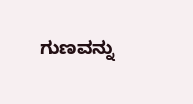ಗುಣವನ್ನು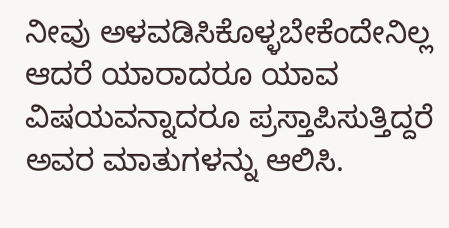ನೀವು ಅಳವಡಿಸಿಕೊಳ್ಳಬೇಕೆಂದೇನಿಲ್ಲ ಆದರೆ ಯಾರಾದರೂ ಯಾವ ವಿಷಯವನ್ನಾದರೂ ಪ್ರಸ್ತಾಪಿಸುತ್ತಿದ್ದರೆ ಅವರ ಮಾತುಗಳನ್ನು ಆಲಿಸಿ.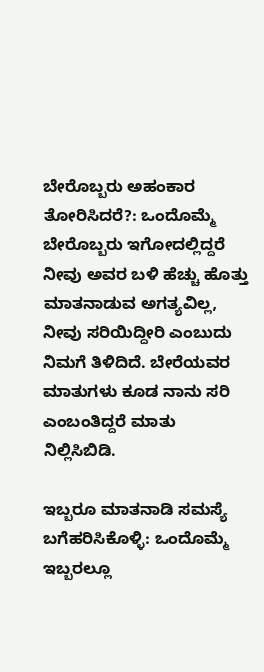ಬೇರೊಬ್ಬರು ಅಹಂಕಾರ ತೋರಿಸಿದರೆ?: ಒಂದೊಮ್ಮೆ ಬೇರೊಬ್ಬರು ಇಗೋದಲ್ಲಿದ್ದರೆ ನೀವು ಅವರ ಬಳಿ ಹೆಚ್ಚು ಹೊತ್ತು ಮಾತನಾಡುವ ಅಗತ್ಯವಿಲ್ಲ, ನೀವು ಸರಿಯಿದ್ದೀರಿ ಎಂಬುದು ನಿಮಗೆ ತಿಳಿದಿದೆ. ಬೇರೆಯವರ ಮಾತುಗಳು ಕೂಡ ನಾನು ಸರಿ ಎಂಬಂತಿದ್ದರೆ ಮಾತು ನಿಲ್ಲಿಸಿಬಿಡಿ.

ಇಬ್ಬರೂ ಮಾತನಾಡಿ ಸಮಸ್ಯೆ ಬಗೆಹರಿಸಿಕೊಳ್ಳಿ: ಒಂದೊಮ್ಮೆ ಇಬ್ಬರಲ್ಲೂ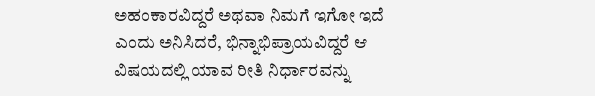ಅಹಂಕಾರವಿದ್ದರೆ ಅಥವಾ ನಿಮಗೆ ಇಗೋ ಇದೆ ಎಂದು ಅನಿಸಿದರೆ, ಭಿನ್ನಾಭಿಪ್ರಾಯವಿದ್ದರೆ ಆ ವಿಷಯದಲ್ಲಿ ಯಾವ ರೀತಿ ನಿರ್ಧಾರವನ್ನು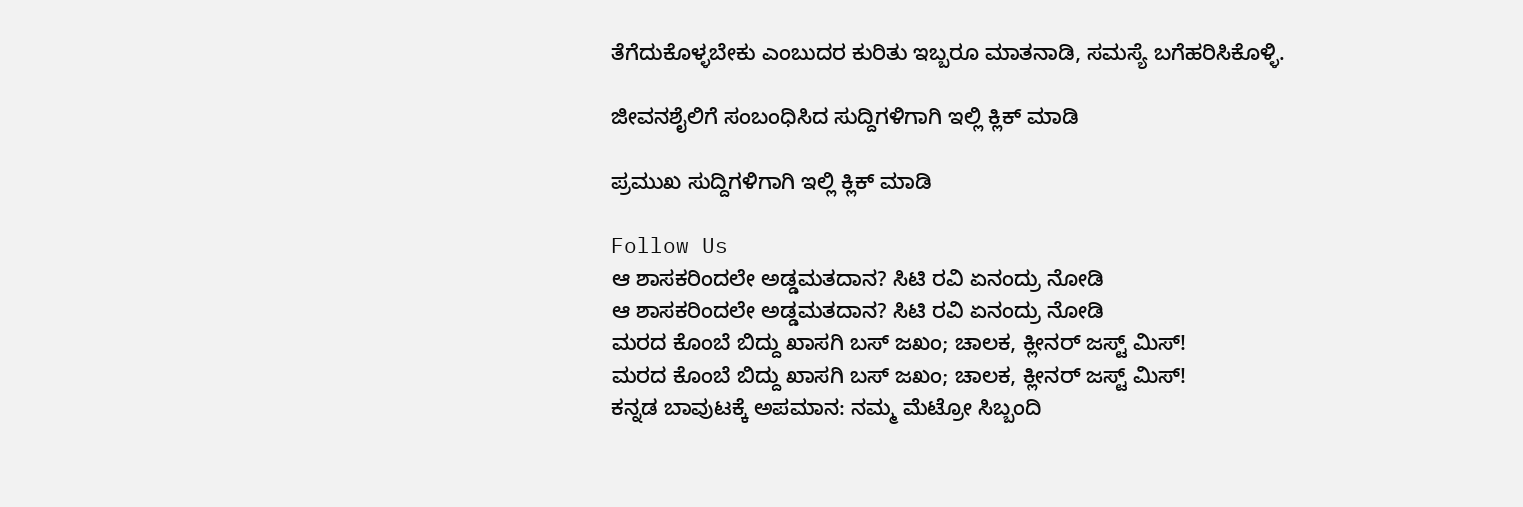ತೆಗೆದುಕೊಳ್ಳಬೇಕು ಎಂಬುದರ ಕುರಿತು ಇಬ್ಬರೂ ಮಾತನಾಡಿ, ಸಮಸ್ಯೆ ಬಗೆಹರಿಸಿಕೊಳ್ಳಿ.

ಜೀವನಶೈಲಿಗೆ ಸಂಬಂಧಿಸಿದ ಸುದ್ದಿಗಳಿಗಾಗಿ ಇಲ್ಲಿ ಕ್ಲಿಕ್ ಮಾಡಿ

ಪ್ರಮುಖ ಸುದ್ದಿಗಳಿಗಾಗಿ ಇಲ್ಲಿ ಕ್ಲಿಕ್ ಮಾಡಿ

Follow Us
ಆ ಶಾಸಕರಿಂದಲೇ ಅಡ್ಡಮತದಾನ? ಸಿಟಿ ರವಿ ಏನಂದ್ರು ನೋಡಿ
ಆ ಶಾಸಕರಿಂದಲೇ ಅಡ್ಡಮತದಾನ? ಸಿಟಿ ರವಿ ಏನಂದ್ರು ನೋಡಿ
ಮರದ ಕೊಂಬೆ ಬಿದ್ದು ಖಾಸಗಿ ಬಸ್ ಜಖಂ; ಚಾಲಕ, ಕ್ಲೀನರ್ ಜಸ್ಟ್ ಮಿಸ್!
ಮರದ ಕೊಂಬೆ ಬಿದ್ದು ಖಾಸಗಿ ಬಸ್ ಜಖಂ; ಚಾಲಕ, ಕ್ಲೀನರ್ ಜಸ್ಟ್ ಮಿಸ್!
ಕನ್ನಡ ಬಾವುಟಕ್ಕೆ ಅಪಮಾನ: ನಮ್ಮ ಮೆಟ್ರೋ ಸಿಬ್ಬಂದಿ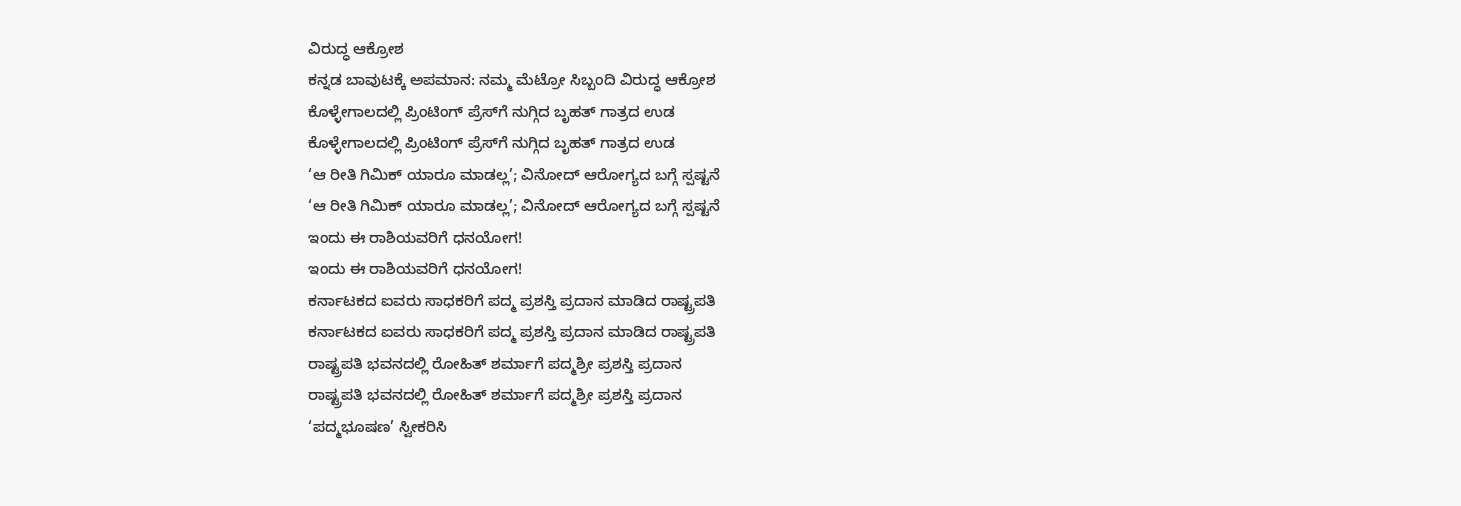ವಿರುದ್ಧ ಆಕ್ರೋಶ
ಕನ್ನಡ ಬಾವುಟಕ್ಕೆ ಅಪಮಾನ: ನಮ್ಮ ಮೆಟ್ರೋ ಸಿಬ್ಬಂದಿ ವಿರುದ್ಧ ಆಕ್ರೋಶ
ಕೊಳ್ಳೇಗಾಲದಲ್ಲಿ ಪ್ರಿಂಟಿಂಗ್ ಪ್ರೆಸ್‌ಗೆ ನುಗ್ಗಿದ ಬೃಹತ್ ಗಾತ್ರದ ಉಡ
ಕೊಳ್ಳೇಗಾಲದಲ್ಲಿ ಪ್ರಿಂಟಿಂಗ್ ಪ್ರೆಸ್‌ಗೆ ನುಗ್ಗಿದ ಬೃಹತ್ ಗಾತ್ರದ ಉಡ
‘ಆ ರೀತಿ ಗಿಮಿಕ್ ಯಾರೂ ಮಾಡಲ್ಲ’; ವಿನೋದ್ ಆರೋಗ್ಯದ ಬಗ್ಗೆ ಸ್ಪಷ್ಟನೆ
‘ಆ ರೀತಿ ಗಿಮಿಕ್ ಯಾರೂ ಮಾಡಲ್ಲ’; ವಿನೋದ್ ಆರೋಗ್ಯದ ಬಗ್ಗೆ ಸ್ಪಷ್ಟನೆ
ಇಂದು ಈ ರಾಶಿಯವರಿಗೆ ಧನಯೋಗ!
ಇಂದು ಈ ರಾಶಿಯವರಿಗೆ ಧನಯೋಗ!
ಕರ್ನಾಟಕದ ಐವರು ಸಾಧಕರಿಗೆ ಪದ್ಮ ಪ್ರಶಸ್ತಿ ಪ್ರದಾನ ಮಾಡಿದ ರಾಷ್ಟ್ರಪತಿ
ಕರ್ನಾಟಕದ ಐವರು ಸಾಧಕರಿಗೆ ಪದ್ಮ ಪ್ರಶಸ್ತಿ ಪ್ರದಾನ ಮಾಡಿದ ರಾಷ್ಟ್ರಪತಿ
ರಾಷ್ಟ್ರಪತಿ ಭವನದಲ್ಲಿ ರೋಹಿತ್ ಶರ್ಮಾಗೆ ಪದ್ಮಶ್ರೀ ಪ್ರಶಸ್ತಿ ಪ್ರದಾನ
ರಾಷ್ಟ್ರಪತಿ ಭವನದಲ್ಲಿ ರೋಹಿತ್ ಶರ್ಮಾಗೆ ಪದ್ಮಶ್ರೀ ಪ್ರಶಸ್ತಿ ಪ್ರದಾನ
‘ಪದ್ಮಭೂಷಣ’ ಸ್ವೀಕರಿಸಿ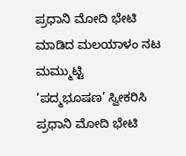ಪ್ರಧಾನಿ ಮೋದಿ ಭೇಟಿ ಮಾಡಿದ ಮಲಯಾಳಂ ನಟ ಮಮ್ಮುಟ್ಟಿ
‘ಪದ್ಮಭೂಷಣ’ ಸ್ವೀಕರಿಸಿ ಪ್ರಧಾನಿ ಮೋದಿ ಭೇಟಿ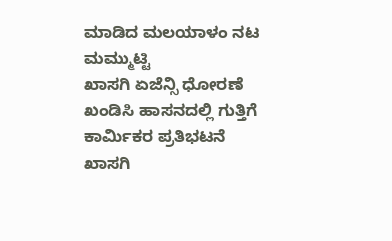ಮಾಡಿದ ಮಲಯಾಳಂ ನಟ ಮಮ್ಮುಟ್ಟಿ
ಖಾಸಗಿ ಏಜೆನ್ಸಿ ಧೋರಣೆ ಖಂಡಿಸಿ ಹಾಸನದಲ್ಲಿ ಗುತ್ತಿಗೆ ಕಾರ್ಮಿಕರ ಪ್ರತಿಭಟನೆ
ಖಾಸಗಿ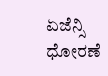ಏಜೆನ್ಸಿ ಧೋರಣೆ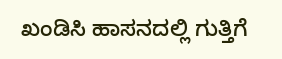ಖಂಡಿಸಿ ಹಾಸನದಲ್ಲಿ ಗುತ್ತಿಗೆ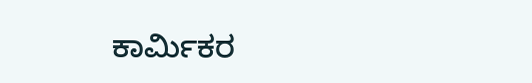ಕಾರ್ಮಿಕರ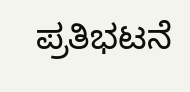ಪ್ರತಿಭಟನೆ